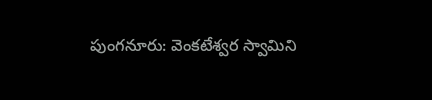పుంగనూరు: వెంకటేశ్వర స్వామిని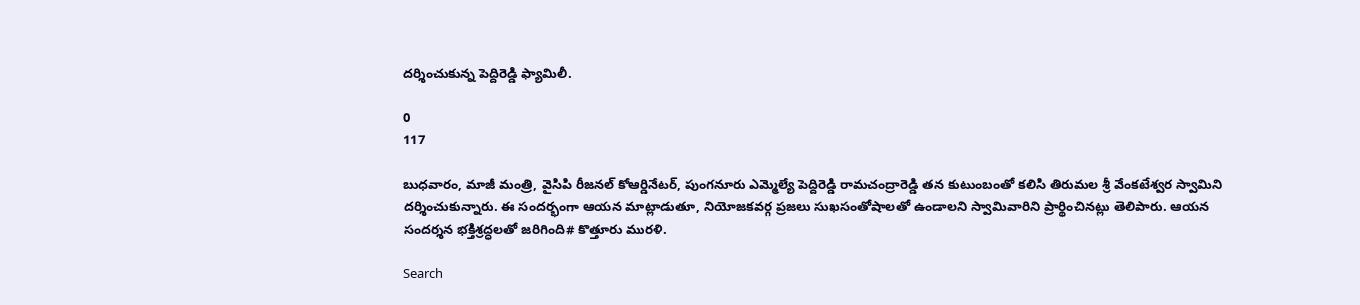దర్శించుకున్న పెద్దిరెడ్డి ఫ్యామిలీ.

0
117

బుధవారం, మాజీ మంత్రి, వైసిపి రీజనల్ కోఆర్డినేటర్, పుంగనూరు ఎమ్మెల్యే పెద్దిరెడ్డి రామచంద్రారెడ్డి తన కుటుంబంతో కలిసి తిరుమల శ్రీ వేంకటేశ్వర స్వామిని దర్శించుకున్నారు. ఈ సందర్భంగా ఆయన మాట్లాడుతూ, నియోజకవర్గ ప్రజలు సుఖసంతోషాలతో ఉండాలని స్వామివారిని ప్రార్థించినట్లు తెలిపారు. ఆయన సందర్శన భక్తిశ్రద్ధలతో జరిగింది# కొత్తూరు మురళి.

Search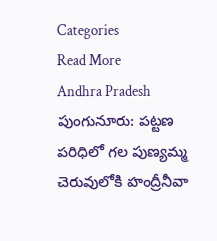Categories
Read More
Andhra Pradesh
పుంగునూరు: పట్టణ పరిధిలో గల పుణ్యమ్మ చెరువులోకి హంద్రీనీవా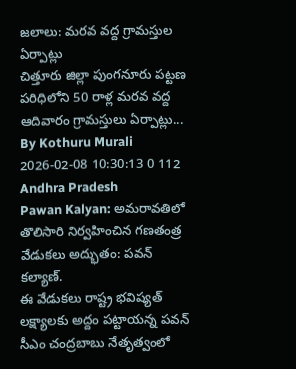జలాలు: మరవ వద్ద గ్రామస్తుల ఏర్పాట్లు
చిత్తూరు జిల్లా పుంగనూరు పట్టణ పరిధిలోని 50 రాళ్ల మరవ వద్ద ఆదివారం గ్రామస్తులు ఏర్పాట్లు...
By Kothuru Murali 2026-02-08 10:30:13 0 112
Andhra Pradesh
Pawan Kalyan: అమరావతిలో తొలిసారి నిర్వహించిన గణతంత్ర వేడుకలు అద్భుతం: పవన్ కల్యాణ్.
ఈ వేడుకలు రాష్ట్ర భవిష్యత్ లక్ష్యాలకు అద్దం పట్టాయన్న పవన్ సీఎం చంద్రబాబు నేతృత్వంలో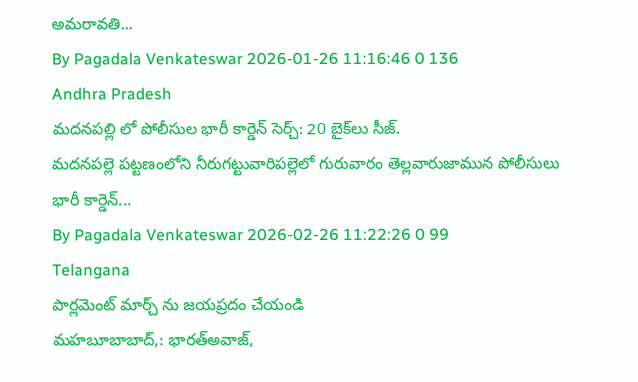అమరావతి...
By Pagadala Venkateswar 2026-01-26 11:16:46 0 136
Andhra Pradesh
మదనపల్లి లో పోలీసుల భారీ కార్డెన్ సెర్చ్: 20 బైక్‌లు సీజ్.
మదనపల్లె పట్టణంలోని నీరుగట్టువారిపల్లెలో గురువారం తెల్లవారుజామున పోలీసులు భారీ కార్డెన్...
By Pagadala Venkateswar 2026-02-26 11:22:26 0 99
Telangana
పార్లమెంట్ మార్చ్ ను జయప్రదం చేయండి
మహబూబాబాద్,: భారత్అవాజ్,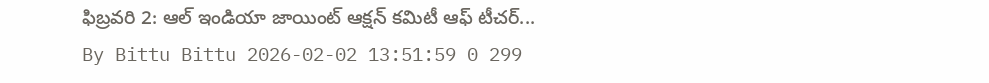ఫిబ్రవరి 2: ఆల్ ఇండియా జాయింట్ ఆక్షన్ కమిటీ ఆఫ్ టీచర్...
By Bittu Bittu 2026-02-02 13:51:59 0 299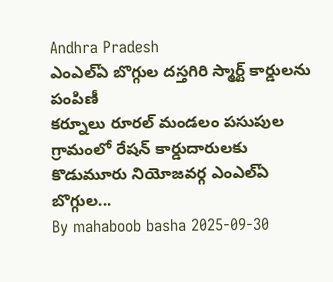Andhra Pradesh
ఎంఎల్ఏ బొగ్గుల దస్తగిరి స్మార్ట్ కార్డులను పంపిణీ
కర్నూలు రూరల్ మండలం పసుపుల గ్రామంలో రేషన్ కార్డుదారులకు కొడుమూరు నియోజవర్గ ఎంఎల్ఏ బొగ్గుల...
By mahaboob basha 2025-09-30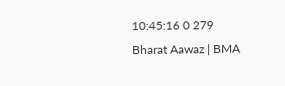10:45:16 0 279
Bharat Aawaz | BMA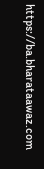https://ba.bharataawaz.com